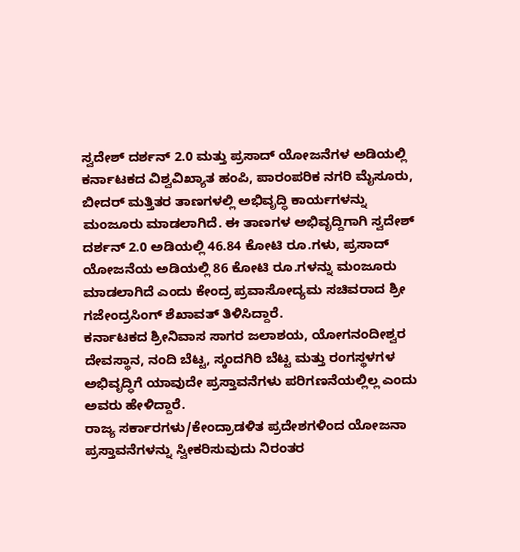ಸ್ವದೇಶ್ ದರ್ಶನ್ 2.0 ಮತ್ತು ಪ್ರಸಾದ್ ಯೋಜನೆಗಳ ಅಡಿಯಲ್ಲಿ ಕರ್ನಾಟಕದ ವಿಶ್ವವಿಖ್ಯಾತ ಹಂಪಿ, ಪಾರಂಪರಿಕ ನಗರಿ ಮೈಸೂರು, ಬೀದರ್ ಮತ್ತಿತರ ತಾಣಗಳಲ್ಲಿ ಅಭಿವೃದ್ಧಿ ಕಾರ್ಯಗಳನ್ನು ಮಂಜೂರು ಮಾಡಲಾಗಿದೆ. ಈ ತಾಣಗಳ ಅಭಿವೃದ್ದಿಗಾಗಿ ಸ್ವದೇಶ್ ದರ್ಶನ್ 2.0 ಅಡಿಯಲ್ಲಿ 46.84 ಕೋಟಿ ರೂ.ಗಳು, ಪ್ರಸಾದ್ ಯೋಜನೆಯ ಅಡಿಯಲ್ಲಿ 86 ಕೋಟಿ ರೂ.ಗಳನ್ನು ಮಂಜೂರು ಮಾಡಲಾಗಿದೆ ಎಂದು ಕೇಂದ್ರ ಪ್ರವಾಸೋದ್ಯಮ ಸಚಿವರಾದ ಶ್ರೀ ಗಜೇಂದ್ರಸಿಂಗ್ ಶೆಖಾವತ್ ತಿಳಿಸಿದ್ದಾರೆ.
ಕರ್ನಾಟಕದ ಶ್ರೀನಿವಾಸ ಸಾಗರ ಜಲಾಶಯ, ಯೋಗನಂದೀಶ್ವರ ದೇವಸ್ಥಾನ, ನಂದಿ ಬೆಟ್ಟ, ಸ್ಕಂದಗಿರಿ ಬೆಟ್ಟ ಮತ್ತು ರಂಗಸ್ಥಳಗಳ ಅಭಿವೃದ್ಧಿಗೆ ಯಾವುದೇ ಪ್ರಸ್ತಾವನೆಗಳು ಪರಿಗಣನೆಯಲ್ಲಿಲ್ಲ ಎಂದು ಅವರು ಹೇಳಿದ್ದಾರೆ.
ರಾಜ್ಯ ಸರ್ಕಾರಗಳು/ಕೇಂದ್ರಾಡಳಿತ ಪ್ರದೇಶಗಳಿಂದ ಯೋಜನಾ ಪ್ರಸ್ತಾವನೆಗಳನ್ನು ಸ್ವೀಕರಿಸುವುದು ನಿರಂತರ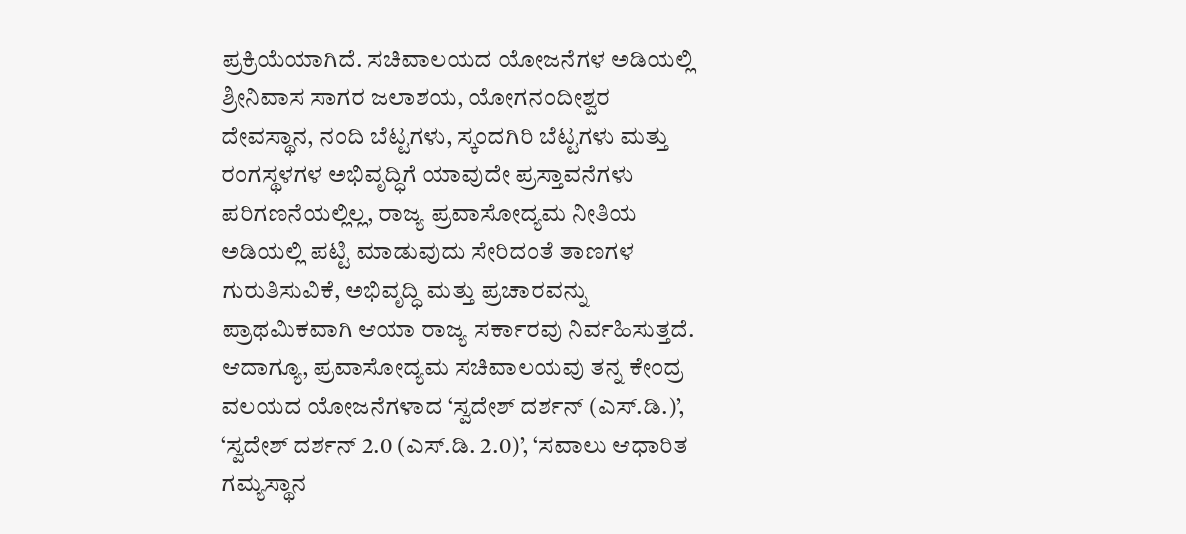ಪ್ರಕ್ರಿಯೆಯಾಗಿದೆ. ಸಚಿವಾಲಯದ ಯೋಜನೆಗಳ ಅಡಿಯಲ್ಲಿ ಶ್ರೀನಿವಾಸ ಸಾಗರ ಜಲಾಶಯ, ಯೋಗನಂದೀಶ್ವರ ದೇವಸ್ಥಾನ, ನಂದಿ ಬೆಟ್ಟಗಳು, ಸ್ಕಂದಗಿರಿ ಬೆಟ್ಟಗಳು ಮತ್ತು ರಂಗಸ್ಥಳಗಳ ಅಭಿವೃದ್ಧಿಗೆ ಯಾವುದೇ ಪ್ರಸ್ತಾವನೆಗಳು ಪರಿಗಣನೆಯಲ್ಲಿಲ್ಲ, ರಾಜ್ಯ ಪ್ರವಾಸೋದ್ಯಮ ನೀತಿಯ ಅಡಿಯಲ್ಲಿ ಪಟ್ಟಿ ಮಾಡುವುದು ಸೇರಿದಂತೆ ತಾಣಗಳ ಗುರುತಿಸುವಿಕೆ, ಅಭಿವೃದ್ಧಿ ಮತ್ತು ಪ್ರಚಾರವನ್ನು ಪ್ರಾಥಮಿಕವಾಗಿ ಆಯಾ ರಾಜ್ಯ ಸರ್ಕಾರವು ನಿರ್ವಹಿಸುತ್ತದೆ.
ಆದಾಗ್ಯೂ, ಪ್ರವಾಸೋದ್ಯಮ ಸಚಿವಾಲಯವು ತನ್ನ ಕೇಂದ್ರ ವಲಯದ ಯೋಜನೆಗಳಾದ ‘ಸ್ವದೇಶ್ ದರ್ಶನ್ (ಎಸ್.ಡಿ.)’, ‘ಸ್ವದೇಶ್ ದರ್ಶನ್ 2.0 (ಎಸ್.ಡಿ. 2.0)’, ‘ಸವಾಲು ಆಧಾರಿತ ಗಮ್ಯಸ್ಥಾನ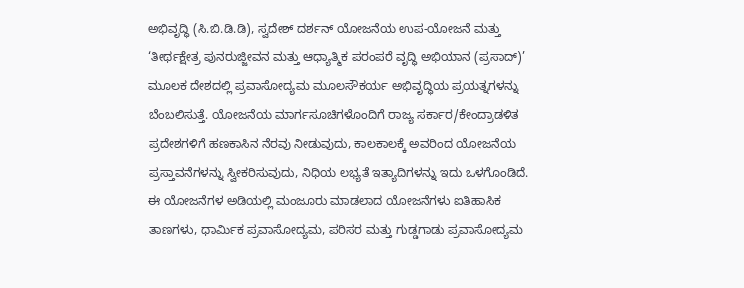ಅಭಿವೃದ್ಧಿ (ಸಿ.ಬಿ.ಡಿ.ಡಿ), ಸ್ವದೇಶ್ ದರ್ಶನ್ ಯೋಜನೆಯ ಉಪ-ಯೋಜನೆ ಮತ್ತು ‘ತೀರ್ಥಕ್ಷೇತ್ರ ಪುನರುಜ್ಜೀವನ ಮತ್ತು ಆಧ್ಯಾತ್ಮಿಕ ಪರಂಪರೆ ವೃದ್ಧಿ ಅಭಿಯಾನ (ಪ್ರಸಾದ್)’ ಮೂಲಕ ದೇಶದಲ್ಲಿ ಪ್ರವಾಸೋದ್ಯಮ ಮೂಲಸೌಕರ್ಯ ಅಭಿವೃದ್ಧಿಯ ಪ್ರಯತ್ನಗಳನ್ನು ಬೆಂಬಲಿಸುತ್ತೆ. ಯೋಜನೆಯ ಮಾರ್ಗಸೂಚಿಗಳೊಂದಿಗೆ ರಾಜ್ಯ ಸರ್ಕಾರ/ಕೇಂದ್ರಾಡಳಿತ ಪ್ರದೇಶಗಳಿಗೆ ಹಣಕಾಸಿನ ನೆರವು ನೀಡುವುದು, ಕಾಲಕಾಲಕ್ಕೆ ಅವರಿಂದ ಯೋಜನೆಯ ಪ್ರಸ್ತಾವನೆಗಳನ್ನು ಸ್ವೀಕರಿಸುವುದು, ನಿಧಿಯ ಲಭ್ಯತೆ ಇತ್ಯಾದಿಗಳನ್ನು ಇದು ಒಳಗೊಂಡಿದೆ. ಈ ಯೋಜನೆಗಳ ಅಡಿಯಲ್ಲಿ ಮಂಜೂರು ಮಾಡಲಾದ ಯೋಜನೆಗಳು ಐತಿಹಾಸಿಕ ತಾಣಗಳು, ಧಾರ್ಮಿಕ ಪ್ರವಾಸೋದ್ಯಮ, ಪರಿಸರ ಮತ್ತು ಗುಡ್ಡಗಾಡು ಪ್ರವಾಸೋದ್ಯಮ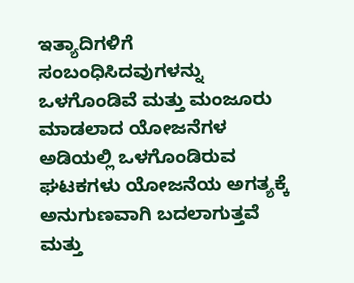ಇತ್ಯಾದಿಗಳಿಗೆ ಸಂಬಂಧಿಸಿದವುಗಳನ್ನು ಒಳಗೊಂಡಿವೆ ಮತ್ತು ಮಂಜೂರು ಮಾಡಲಾದ ಯೋಜನೆಗಳ ಅಡಿಯಲ್ಲಿ ಒಳಗೊಂಡಿರುವ ಘಟಕಗಳು ಯೋಜನೆಯ ಅಗತ್ಯಕ್ಕೆ ಅನುಗುಣವಾಗಿ ಬದಲಾಗುತ್ತವೆ ಮತ್ತು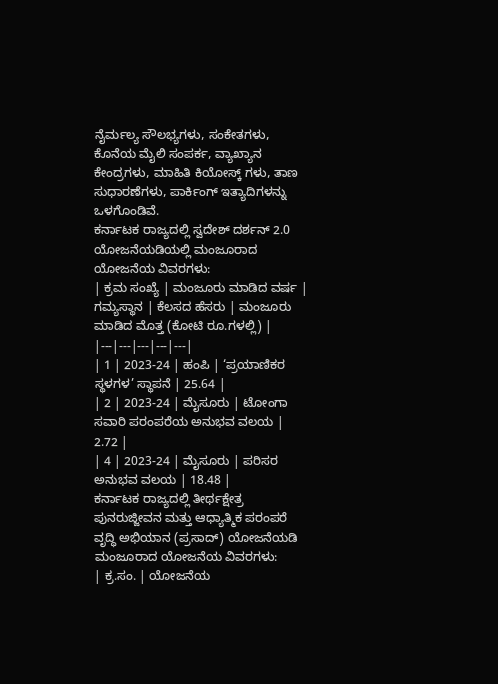ನೈರ್ಮಲ್ಯ ಸೌಲಭ್ಯಗಳು, ಸಂಕೇತಗಳು, ಕೊನೆಯ ಮೈಲಿ ಸಂಪರ್ಕ, ವ್ಯಾಖ್ಯಾನ ಕೇಂದ್ರಗಳು, ಮಾಹಿತಿ ಕಿಯೋಸ್ಕ್ ಗಳು, ತಾಣ ಸುಧಾರಣೆಗಳು, ಪಾರ್ಕಿಂಗ್ ಇತ್ಯಾದಿಗಳನ್ನು ಒಳಗೊಂಡಿವೆ.
ಕರ್ನಾಟಕ ರಾಜ್ಯದಲ್ಲಿ ಸ್ವದೇಶ್ ದರ್ಶನ್ 2.0 ಯೋಜನೆಯಡಿಯಲ್ಲಿ ಮಂಜೂರಾದ ಯೋಜನೆಯ ವಿವರಗಳು:
| ಕ್ರಮ ಸಂಖ್ಯೆ | ಮಂಜೂರು ಮಾಡಿದ ವರ್ಷ | ಗಮ್ಯಸ್ಥಾನ | ಕೆಲಸದ ಹೆಸರು | ಮಂಜೂರು ಮಾಡಿದ ಮೊತ್ತ (ಕೋಟಿ ರೂ.ಗಳಲ್ಲಿ) |
|---|---|---|---|---|
| 1 | 2023-24 | ಹಂಪಿ | ‘ಪ್ರಯಾಣಿಕರ ಸ್ಥಳಗಳ’ ಸ್ಥಾಪನೆ | 25.64 |
| 2 | 2023-24 | ಮೈಸೂರು | ಟೋಂಗಾ ಸವಾರಿ ಪರಂಪರೆಯ ಅನುಭವ ವಲಯ | 2.72 |
| 4 | 2023-24 | ಮೈಸೂರು | ಪರಿಸರ ಅನುಭವ ವಲಯ | 18.48 |
ಕರ್ನಾಟಕ ರಾಜ್ಯದಲ್ಲಿ ತೀರ್ಥಕ್ಷೇತ್ರ ಪುನರುಜ್ಜೀವನ ಮತ್ತು ಆಧ್ಯಾತ್ಮಿಕ ಪರಂಪರೆ ವೃದ್ಧಿ ಅಭಿಯಾನ (ಪ್ರಸಾದ್) ಯೋಜನೆಯಡಿ ಮಂಜೂರಾದ ಯೋಜನೆಯ ವಿವರಗಳು:
| ಕ್ರ.ಸಂ. | ಯೋಜನೆಯ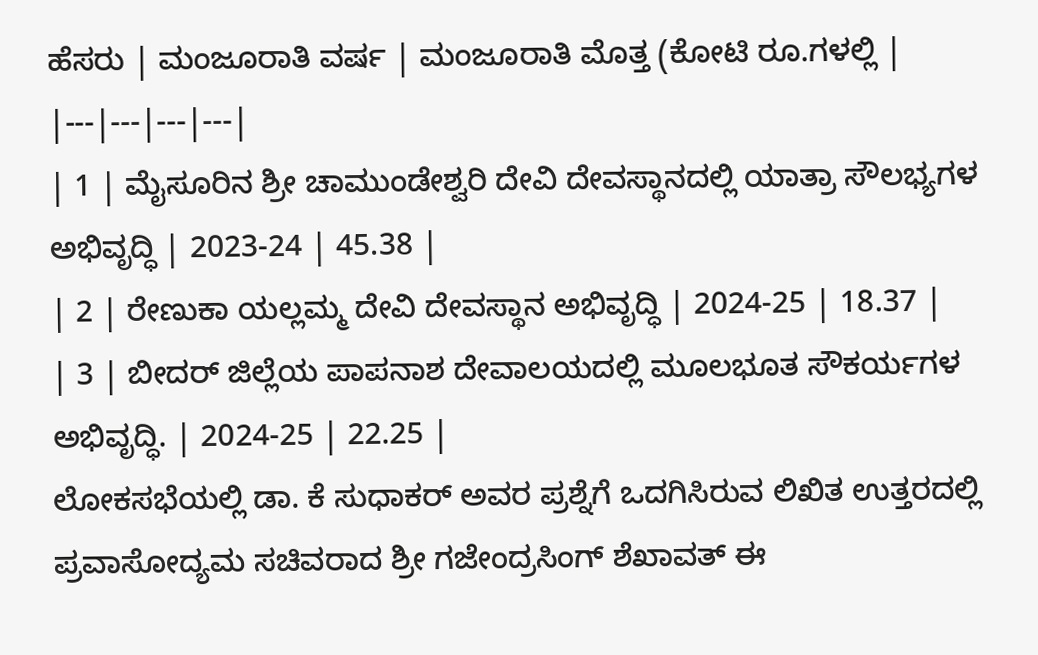ಹೆಸರು | ಮಂಜೂರಾತಿ ವರ್ಷ | ಮಂಜೂರಾತಿ ಮೊತ್ತ (ಕೋಟಿ ರೂ.ಗಳಲ್ಲಿ |
|---|---|---|---|
| 1 | ಮೈಸೂರಿನ ಶ್ರೀ ಚಾಮುಂಡೇಶ್ವರಿ ದೇವಿ ದೇವಸ್ಥಾನದಲ್ಲಿ ಯಾತ್ರಾ ಸೌಲಭ್ಯಗಳ ಅಭಿವೃದ್ಧಿ | 2023-24 | 45.38 |
| 2 | ರೇಣುಕಾ ಯಲ್ಲಮ್ಮ ದೇವಿ ದೇವಸ್ಥಾನ ಅಭಿವೃದ್ಧಿ | 2024-25 | 18.37 |
| 3 | ಬೀದರ್ ಜಿಲ್ಲೆಯ ಪಾಪನಾಶ ದೇವಾಲಯದಲ್ಲಿ ಮೂಲಭೂತ ಸೌಕರ್ಯಗಳ ಅಭಿವೃದ್ಧಿ. | 2024-25 | 22.25 |
ಲೋಕಸಭೆಯಲ್ಲಿ ಡಾ. ಕೆ ಸುಧಾಕರ್ ಅವರ ಪ್ರಶ್ನೆಗೆ ಒದಗಿಸಿರುವ ಲಿಖಿತ ಉತ್ತರದಲ್ಲಿ ಪ್ರವಾಸೋದ್ಯಮ ಸಚಿವರಾದ ಶ್ರೀ ಗಜೇಂದ್ರಸಿಂಗ್ ಶೆಖಾವತ್ ಈ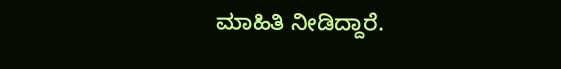ಮಾಹಿತಿ ನೀಡಿದ್ದಾರೆ.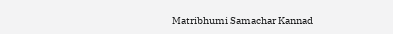Matribhumi Samachar Kannad